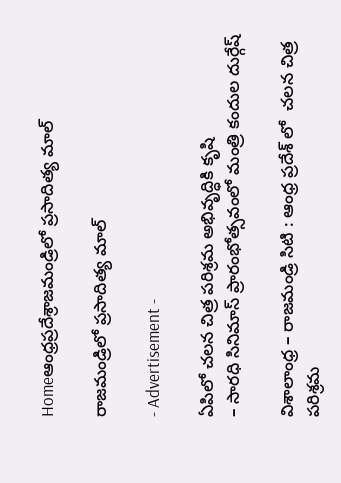Homeఆంధ్రప్రదేశ్రాజ‌మండ్రిలో ప్ర‌సాదిత్య మాల్

రాజ‌మండ్రిలో ప్ర‌సాదిత్య మాల్

- Advertisement -

ఏపిలో చ‌ల‌న చిత్ర ప‌రిశ్ర‌మ అభివృద్ధికి కృషి
– సార‌ధి సినిమాస్ ప్రారంభోత్స‌వంలో మంత్రి కందుల దుర్గేష్

విశాలాంధ్ర – రాజ‌మండ్రి సిటి : ఆంధ్ర ప్ర‌దేశ్ లో  చ‌ల‌న చిత్ర ప‌రిశ్ర‌మ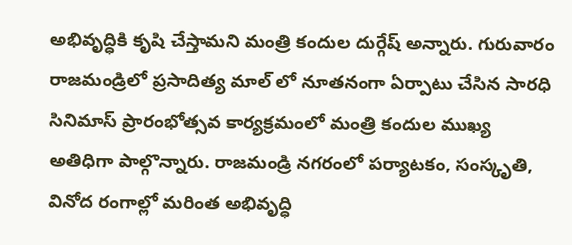అభివృద్ధికి కృషి చేస్తామ‌ని మంత్రి కందుల దుర్గేష్ అన్నారు. గురువారం రాజ‌మండ్రిలో ప్ర‌సాదిత్య మాల్ లో నూత‌నంగా ఏర్పాటు చేసిన సార‌ధి సినిమాస్ ప్రారంభోత్స‌వ కార్య‌క్ర‌మంలో మంత్రి కందుల ముఖ్య అతిధిగా పాల్గొన్నారు. రాజమండ్రి న‌గ‌రంలో ప‌ర్యాట‌కం, సంస్కృతి, వినోద రంగాల్లో మ‌రింత అభివృద్ధి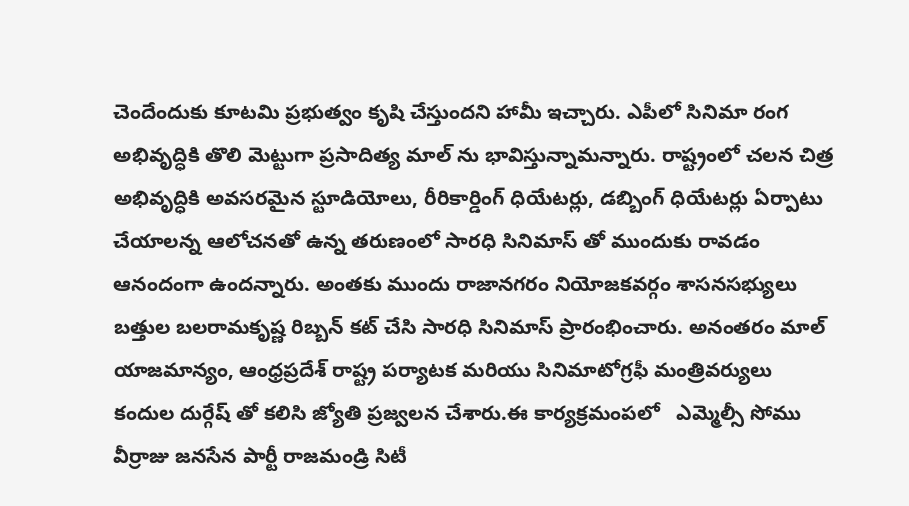చెందేందుకు కూట‌మి ప్ర‌భుత్వం కృషి చేస్తుంద‌ని హామీ ఇచ్చారు. ఎపీలో సినిమా రంగ అభివృద్ధికి తొలి మెట్టుగా ప్ర‌సాదిత్య మాల్ ను భావిస్తున్నామ‌న్నారు. రాష్ట్రంలో చ‌ల‌న చిత్ర అభివృద్ధికి అవ‌స‌ర‌మైన స్టూడియోలు, రీరికార్డింగ్ ధియేట‌ర్లు, డ‌బ్బింగ్ ధియేట‌ర్లు ఏర్పాటు చేయాల‌న్న ఆలోచ‌న‌తో ఉన్న త‌రుణంలో సార‌ధి సినిమాస్ తో ముందుకు రావ‌డం ఆనందంగా ఉంద‌న్నారు. అంత‌కు ముందు రాజానగరం నియోజకవర్గం శాసనసభ్యులు  బత్తుల బలరామకృష్ణ రిబ్బన్ కట్ చేసి సారధి సినిమాస్ ప్రారంభించారు. అనంతరం మాల్ యాజమాన్యం, ఆంధ్రప్రదేశ్ రాష్ట్ర పర్యాటక మరియు సినిమాటోగ్రఫీ మంత్రివర్యులు  కందుల దుర్గేష్ తో కలిసి జ్యోతి ప్రజ్వలన చేశారు.ఈ కార్య‌క్ర‌మంప‌లో   ఎమ్మెల్సీ సోము వీర్రాజు జనసేన పార్టీ రాజమండ్రి సిటీ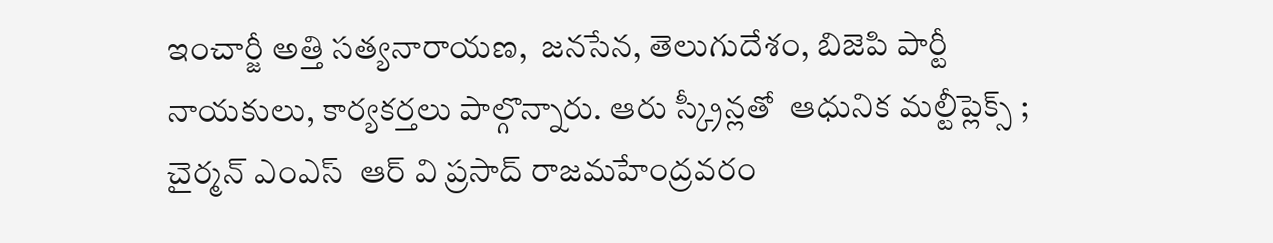ఇంచార్జీ అత్తి సత్యనారాయణ,  జనసేన, తెలుగుదేశం, బిజెపి పార్టీ నాయకులు, కార్యకర్తలు పాల్గొన్నారు. ఆరు స్క్రీన్ల‌తో  ఆధునిక మ‌ల్టీప్లెక్స్ ;  చైర్మ‌న్ ఎంఎస్  ఆర్ వి ప్ర‌సాద్ రాజమహేంద్రవరం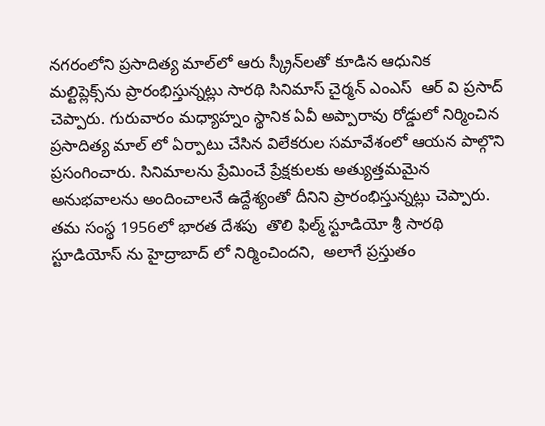నగరంలోని ప్రసాదిత్య మాల్‌లో ఆరు స్క్రీన్‌లతో కూడిన ఆధునిక మల్టిప్లెక్స్‌ను ప్రారంభిస్తున్నట్లు సారథి సినిమాస్ చైర్మ‌న్ ఎంఎస్  ఆర్ వి ప్ర‌సాద్ చెప్పారు. గురువారం మ‌ధ్యాహ్నం స్థానిక ఏవీ అప్పారావు రోడ్డులో నిర్మించిన  ప్ర‌సాదిత్య మాల్ లో ఏర్పాటు చేసిన విలేక‌రుల స‌మావేశంలో ఆయ‌న పాల్గొని ప్ర‌సంగించారు. సినిమాలను ప్రేమించే ప్రేక్ష‌కుల‌కు అత్యుత్త‌మమైన అనుభ‌వాల‌ను అందించాల‌నే ఉద్దేశ్యంతో దీనిని ప్రారంభిస్తున్న‌ట్లు చెప్పారు. త‌మ సంస్థ 1956లో భార‌త దేశ‌పు  తొలి ఫిల్మ్ స్టూడియో శ్రీ సారథి స్టూడియోస్ ను హైద్రాబాద్ లో నిర్మించింద‌ని,  అలాగే ప్ర‌స్తుతం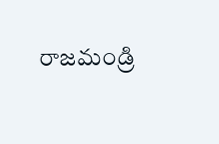రాజ‌మండ్రి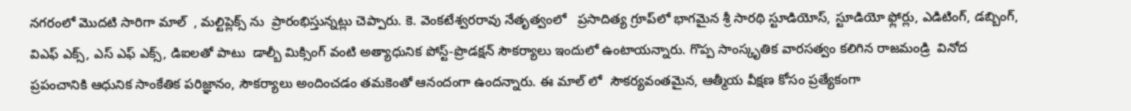న‌గ‌రంలో మొద‌టి సారిగా మాల్  , మ‌ల్టిప్లెక్స్ ను  ప్రారంభిస్తున్న‌ట్లు చెప్పారు. కె. వెంకటేశ్వరరావు నేతృత్వంలో   ప్రసాదిత్య గ్రూప్‌లో భాగమైన శ్రీ సారథి స్టూడియోస్, స్టూడియో ఫ్లోర్లు, ఎడిటింగ్, డబ్బింగ్,  విఎఫ్ ఎక్స్‌, ఎస్ ఎఫ్ ఎక్స్‌, డిఐల‌తో పాటు  డాల్బీ మిక్సింగ్ వంటి అత్యాధునిక పోస్ట్-ప్రొడక్షన్ సౌకర్యాలు ఇందులో ఉంటాయ‌న్నారు. గొప్ప సాంస్కృతిక వార‌స‌త్వం క‌లిగిన రాజ‌మండ్రి  వినోద ప్ర‌పంచానికి ఆధునిక సాంకేతిక పరిజ్ఞానం, సౌకర్యాలు అందించడం త‌మ‌కెంతో ఆనందంగా ఉంద‌న్నారు. ఈ మాల్ లో  సౌకర్యవంతమైన, ఆత్మీయ వీక్షణ కోసం ప్రత్యేకంగా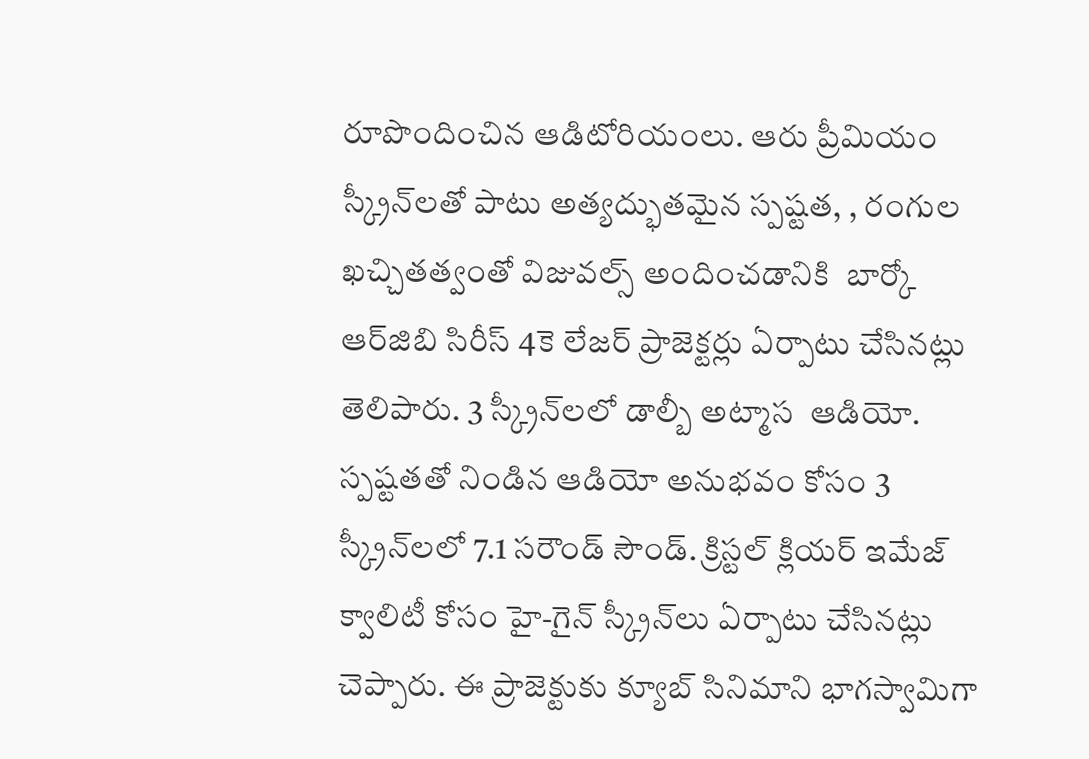రూపొందించిన ఆడిటోరియంలు. ఆరు ప్రీమియం స్క్రీన్‌లతో పాటు అత్యద్భుతమైన స్పష్టత, , రంగుల ఖచ్చితత్వంతో విజువల్స్ అందించ‌డానికి  బార్కో ఆర్‌జిబి సిరీస్ 4కె లేజ‌ర్ ప్రాజెక్ట‌ర్లు ఏర్పాటు చేసినట్లు తెలిపారు. 3 స్క్రీన్‌లలో డాల్బీ అట్మాస  ఆడియో. స్పష్టతతో నిండిన ఆడియో అనుభవం కోసం 3 స్క్రీన్‌లలో 7.1 సరౌండ్ సౌండ్. క్రిస్టల్ క్లియర్ ఇమేజ్ క్వాలిటీ కోసం హై-గైన్ స్క్రీన్‌లు ఏర్పాటు చేసిన‌ట్లు చెప్పారు. ఈ ప్రాజెక్టుకు క్యూబ్ సినిమాని భాగస్వామిగా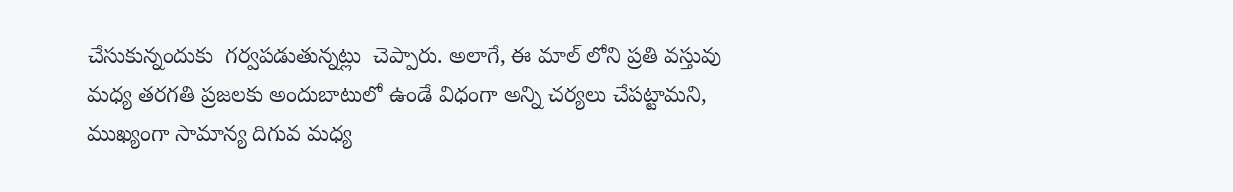చేసుకున్నందుకు  గర్వపడుతున్న‌ట్లు  చెప్పారు. అలాగే, ఈ మాల్ లోని ప్ర‌తి వ‌స్తువు మ‌ధ్య త‌ర‌గ‌తి ప్ర‌జ‌ల‌కు అందుబాటులో ఉండే విధంగా అన్ని చ‌ర్య‌లు చేప‌ట్టామ‌ని,  ముఖ్యంగా సామాన్య దిగువ మ‌ధ్య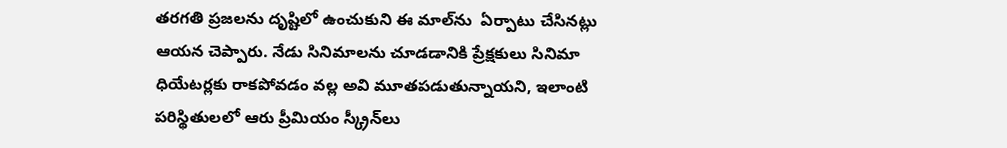త‌ర‌గ‌తి ప్ర‌జ‌ల‌ను దృష్టిలో ఉంచుకుని ఈ మాల్‌ను  ఏర్పాటు చేసిన‌ట్లు ఆయ‌న చెప్పారు. నేడు సినిమాల‌ను చూడ‌డానికి ప్రేక్ష‌కులు సినిమా ధియేట‌ర్ల‌కు రాక‌పోవ‌డం వ‌ల్ల అవి మూత‌ప‌డుతున్నాయ‌ని, ఇలాంటి ప‌రిస్థితుల‌లో ఆరు ప్రీమియం స్క్రీన్‌లు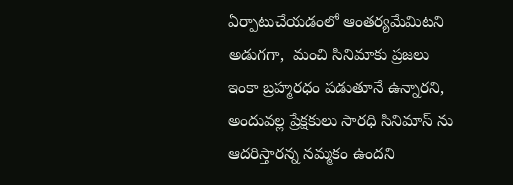ఏర్పాటుచేయ‌డంలో ఆంత‌ర్య‌మేమిట‌ని అడుగ‌గా,  మంచి సినిమాకు ప్ర‌జ‌లు ఇంకా బ్ర‌హ్మ‌ర‌ధం ప‌డుతూనే ఉన్నార‌ని, అందువ‌ల్ల ప్రేక్ష‌కులు సార‌ధి సినిమాస్ ను ఆద‌రిస్తార‌న్న న‌మ్మ‌కం ఉంద‌ని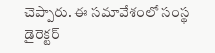చెప్పారు. ఈ స‌మావేశంలో సంస్థ డైరెక్ట‌ర్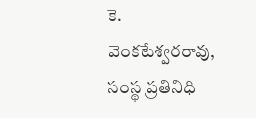కె. వెంక‌టేశ్వ‌ర‌రావు, సంస్థ ప్ర‌తినిధి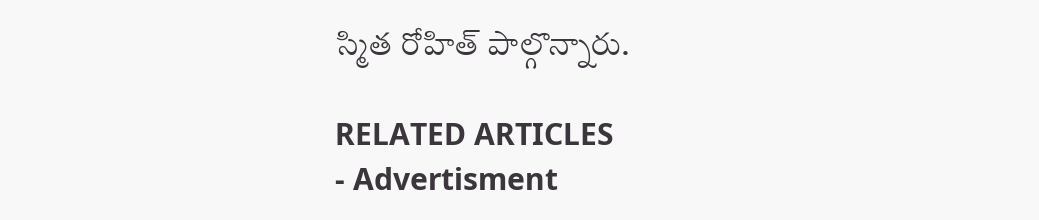స్మిత రోహిత్ పాల్గొన్నారు.

RELATED ARTICLES
- Advertisment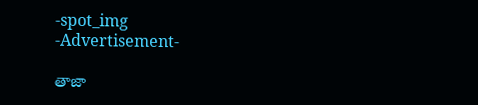-spot_img
-Advertisement-

తాజా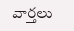వార్తలు